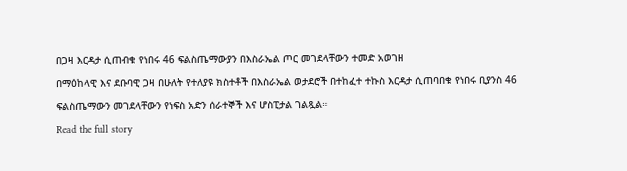በጋዛ እርዳታ ሲጠብቁ የነበሩ 46 ፍልስጤማውያን በእስራኤል ጦር መገደላቸውን ተመድ አወገዘ
በማዕከላዊ እና ደቡባዊ ጋዛ በሁለት የተለያዩ ክስተቶች በእስራኤል ወታደሮች በተከፈተ ተኩስ እርዳታ ሲጠባበቁ የነበሩ ቢያንስ 46 ፍልስጤማውን መገደላቸውን የነፍስ አድን ሰራተኞች እና ሆስፒታል ገልጿል።
Read the full story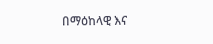በማዕከላዊ እና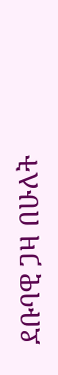ደቡባዊ ጋዛ በሁለት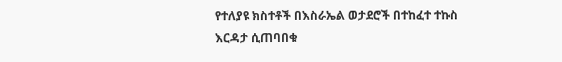የተለያዩ ክስተቶች በእስራኤል ወታደሮች በተከፈተ ተኩስ እርዳታ ሲጠባበቁ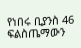የነበሩ ቢያንስ 46 ፍልስጤማውን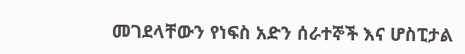መገደላቸውን የነፍስ አድን ሰራተኞች እና ሆስፒታል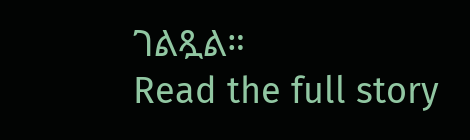ገልጿል።
Read the full story